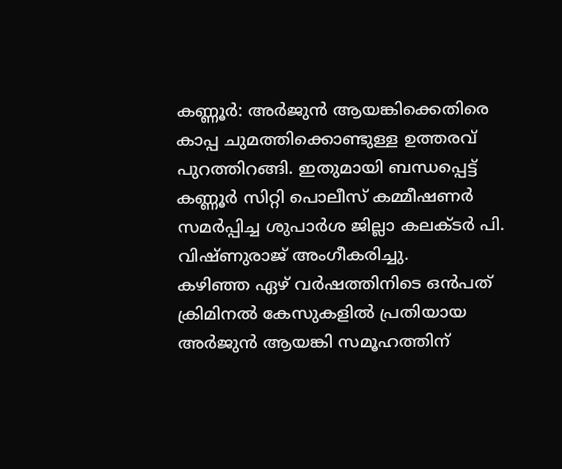കണ്ണൂർ: അർജുൻ ആയങ്കിക്കെതിരെ കാപ്പ ചുമത്തിക്കൊണ്ടുള്ള ഉത്തരവ് പുറത്തിറങ്ങി. ഇതുമായി ബന്ധപ്പെട്ട് കണ്ണൂർ സിറ്റി പൊലീസ് കമ്മീഷണർ സമർപ്പിച്ച ശുപാർശ ജില്ലാ കലക്ടർ പി. വിഷ്ണുരാജ് അംഗീകരിച്ചു.
കഴിഞ്ഞ ഏഴ് വർഷത്തിനിടെ ഒൻപത് ക്രിമിനൽ കേസുകളിൽ പ്രതിയായ അർജുൻ ആയങ്കി സമൂഹത്തിന്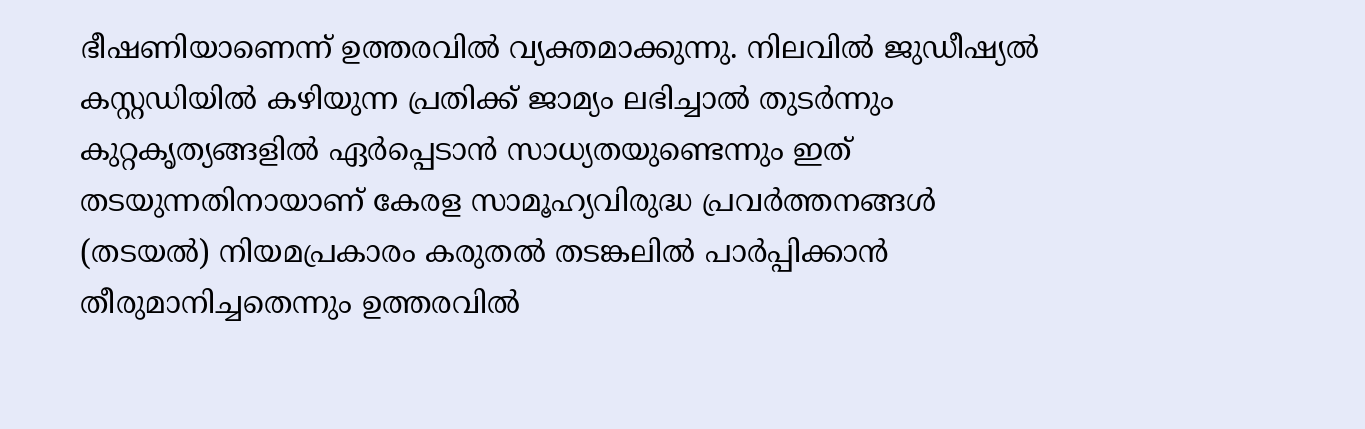ഭീഷണിയാണെന്ന് ഉത്തരവിൽ വ്യക്തമാക്കുന്നു. നിലവിൽ ജുഡീഷ്യൽ കസ്റ്റഡിയിൽ കഴിയുന്ന പ്രതിക്ക് ജാമ്യം ലഭിച്ചാൽ തുടർന്നും കുറ്റകൃത്യങ്ങളിൽ ഏർപ്പെടാൻ സാധ്യതയുണ്ടെന്നും ഇത് തടയുന്നതിനായാണ് കേരള സാമൂഹ്യവിരുദ്ധ പ്രവർത്തനങ്ങൾ (തടയൽ) നിയമപ്രകാരം കരുതൽ തടങ്കലിൽ പാർപ്പിക്കാൻ തീരുമാനിച്ചതെന്നും ഉത്തരവിൽ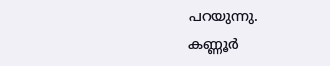പറയുന്നു.
കണ്ണൂർ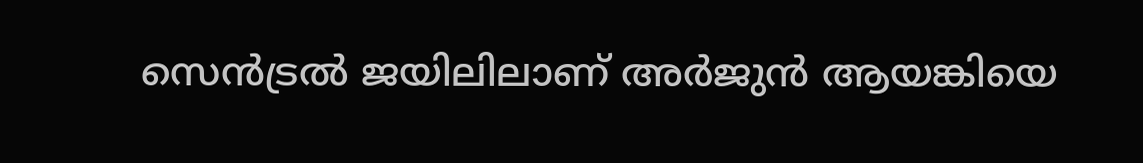സെൻട്രൽ ജയിലിലാണ് അർജുൻ ആയങ്കിയെ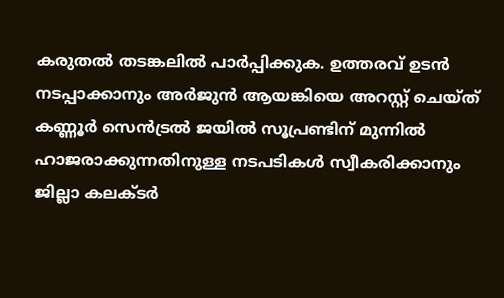കരുതൽ തടങ്കലിൽ പാർപ്പിക്കുക. ഉത്തരവ് ഉടൻ നടപ്പാക്കാനും അർജുൻ ആയങ്കിയെ അറസ്റ്റ് ചെയ്ത് കണ്ണൂർ സെൻട്രൽ ജയിൽ സൂപ്രണ്ടിന് മുന്നിൽ ഹാജരാക്കുന്നതിനുള്ള നടപടികൾ സ്വീകരിക്കാനും ജില്ലാ കലക്ടർ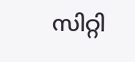സിറ്റി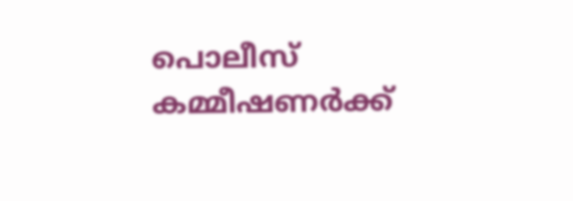പൊലീസ് കമ്മീഷണർക്ക്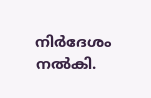നിർദേശം നൽകി.